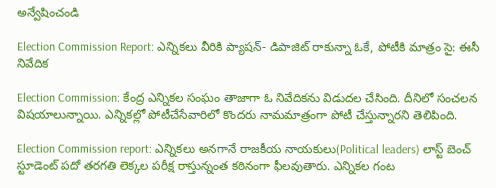అన్వేషించండి

Election Commission Report: ఎన్నిక‌లు వీరికి ప్యాష‌న్- డిపాజిట్ రాకున్నా ఓకే, పోటీకి మాత్రం సై: ఈసీ నివేదిక

Election Commission: కేంద్ర ఎన్నిక‌ల సంఘం తాజాగా ఓ నివేదికను విడుద‌ల చేసింది. దీనిలో సంచ‌ల‌న విష‌యాలున్నాయి. ఎన్నిక‌ల్లో పోటీచేసేవారిలో కొందరు నామమాత్రంగా పోటీ చేస్తున్నార‌ని తెలిపింది.

Election Commission report: ఎన్నిక‌లు అన‌గానే రాజ‌కీయ నాయ‌కులు(Political leaders) లాస్ట్ బెంచ్ స్టూడెంట్‌ ప‌దో త‌ర‌గ‌తి లెక్క‌ల ప‌రీక్ష రాస్తున్నంత క‌ఠినంగా ఫీల‌వుతారు. ఎన్నిక‌ల గంట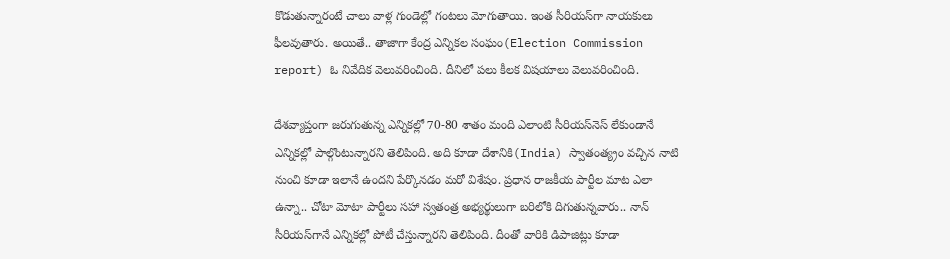కొడుతున్నారంటే చాలు వాళ్ల గుండెల్లో గంట‌లు మోగుతాయి. ఇంత సీరియ‌స్‌గా నాయ‌కులు ఫీల‌వుతారు. అయితే.. తాజాగా కేంద్ర ఎన్నిక‌ల సంఘం(Election Commission report) ఓ నివేదిక వెలువ‌రించింది. దీనిలో ప‌లు కీల‌క విష‌యాలు వెలువ‌రించింది.

దేశ‌వ్యాప్తంగా జ‌రుగుతున్న ఎన్నిక‌ల్లో 70-80 శాతం మంది ఎలాంటి సీరియ‌స్‌నెస్ లేకుండానే ఎన్నిక‌ల్లో పాల్గొంటున్నార‌ని తెలిపింది. అది కూడా దేశానికి(India) స్వాతంత్య్రం వ‌చ్చిన నాటి నుంచి కూడా ఇలానే ఉంద‌ని పేర్కొన‌డం మ‌రో విశేషం. ప్ర‌ధాన రాజ‌కీయ పార్టీల మాట ఎలా ఉన్నా.. చోటా మోటా పార్టీలు స‌హా స్వ‌తంత్ర అభ్య‌ర్థులుగా బ‌రిలోకి దిగుతున్న‌వారు.. నాన్ సీరియ‌స్‌గానే ఎన్నిక‌ల్లో పోటీ చేస్తున్నార‌ని తెలిపింది. దీంతో వారికి డిపాజిట్లు కూడా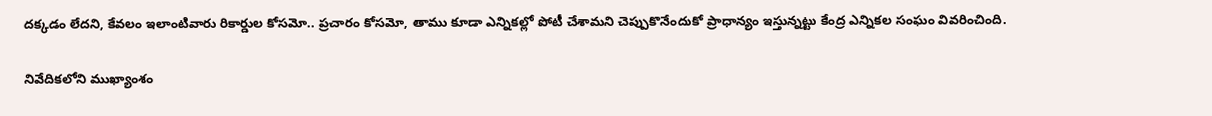ద‌క్క‌డం లేద‌ని, కేవ‌లం ఇలాంటివారు రికార్డుల కోస‌మో.. ప్ర‌చారం కోసమో, తాము కూడా ఎన్నిక‌ల్లో పోటీ చేశామ‌ని చెప్పుకొనేందుకో ప్రాధాన్యం ఇస్తున్న‌ట్టు కేంద్ర ఎన్నిక‌ల సంఘం వివ‌రించింది.

నివేదిక‌లోని ముఖ్యాంశం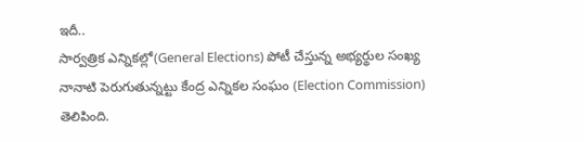ఇదీ..
సార్వ‌త్రిక ఎన్నికల్లో(General Elections) పోటీ చేస్తున్న‌ అభ్యర్థుల సంఖ్య నానాటి పెరుగుతున్న‌ట్టు కేంద్ర ఎన్నిక‌ల సంఘం (Election Commission)  తెలిపింది.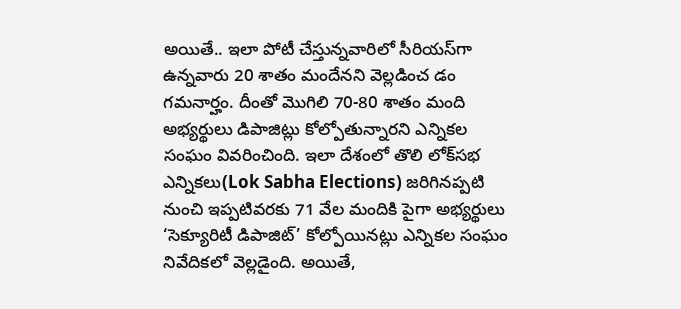అయితే.. ఇలా పోటీ చేస్తున్న‌వారిలో సీరియ‌స్‌గా ఉన్న‌వారు 20 శాతం మందేన‌ని వెల్ల‌డించ డం గ‌మ‌నార్హం. దీంతో మొగిలి 70-80 శాతం మంది అభ్య‌ర్థులు డిపాజిట్లు కోల్పోతున్నార‌ని ఎన్నిక‌ల సంఘం వివ‌రించింది. ఇలా దేశంలో తొలి లోక్‌సభ ఎన్నికలు(Lok Sabha Elections) జరిగినప్పటి నుంచి ఇప్పటివరకు 71 వేల మందికి పైగా అభ్య‌ర్థులు ‘సెక్యూరిటీ డిపాజిట్‌’ కోల్పోయినట్లు ఎన్నిక‌ల సంఘం నివేదిక‌లో వెల్లడైంది. అయితే,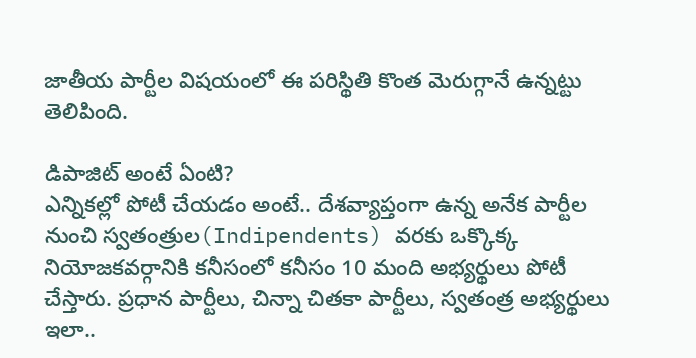జాతీయ పార్టీల విష‌యంలో ఈ ప‌రిస్థితి కొంత మెరుగ్గానే ఉన్న‌ట్టు తెలిపింది.

డిపాజిట్ అంటే ఏంటి?
ఎన్నిక‌ల్లో పోటీ చేయడం అంటే.. దేశ‌వ్యాప్తంగా ఉన్న అనేక పార్టీల నుంచి స్వ‌తంత్రుల(Indipendents) వ‌ర‌కు ఒక్కొక్క నియోజ‌క‌వ‌ర్గానికి క‌నీసంలో క‌నీసం 10 మంది అభ్య‌ర్థులు పోటీ చేస్తారు. ప్ర‌ధాన పార్టీలు, చిన్నా చిత‌కా పార్టీలు, స్వ‌తంత్ర అభ్య‌ర్థులు ఇలా..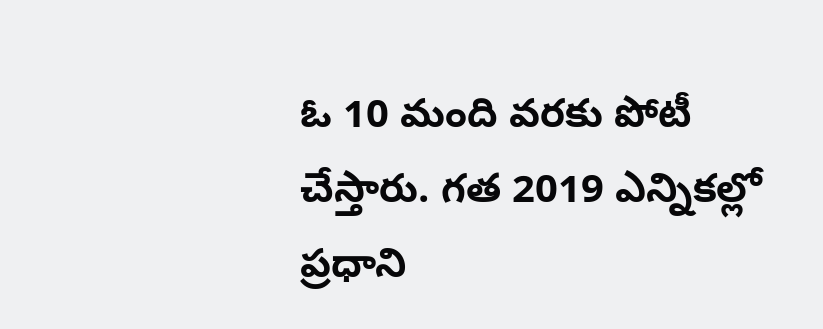ఓ 10 మంది వ‌ర‌కు పోటీ చేస్తారు. గ‌త 2019 ఎన్నిక‌ల్లో ప్ర‌ధాని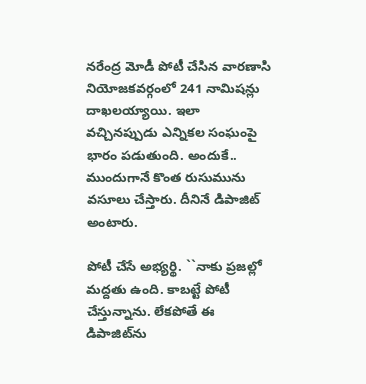న‌రేంద్ర మోడీ పోటీ చేసిన వార‌ణాసి నియోజ‌క‌వ‌ర్గంలో 241 నామిష‌న్లు దాఖ‌ల‌య్యాయి. ఇలా వ‌చ్చిన‌ప్పుడు ఎన్నిక‌ల సంఘంపై భారం ప‌డుతుంది. అందుకే.. ముందుగానే కొంత రుసుమును వ‌సూలు చేస్తారు. దీనినే డిపాజిట్ అంటారు.

పోటీ చేసే అభ్య‌ర్థి. ``నాకు ప్ర‌జ‌ల్లో మ‌ద్ద‌తు ఉంది. కాబ‌ట్టే పోటీ చేస్తున్నాను. లేక‌పోతే ఈ డిపాజిట్‌ను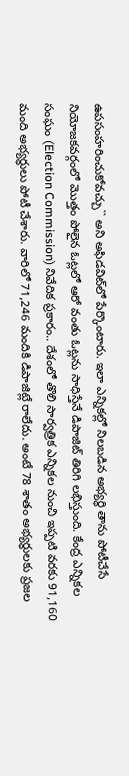ఉప‌సంహ‌రించుకోవ‌చ్చు`` అని అఫిడ‌విట్‌లో పేర్కొంటారు. ఇలా ఎన్నికల్లో నిలబడిన అభ్యర్థి తాను పోటీచేసే నియోజకవర్గంలో మొత్తం పోలైన ఓట్లలో ఆరో వంతు ఓట్లను సాధిస్తేనే డిపాజిట్ తిరిగి ల‌భిస్తుంది. కేంద్ర ఎన్నికల సంఘం (Election Commission) నివేదిక ప్రకారం.. దేశంలో తొలి సార్వత్రిక ఎన్నికల నుంచి ఇప్పటి వరకు 91,160 మంది అభ్యర్థులు పోటీ చేశారు. వారిలో 71,246 మందికి డిపాజిట్లే రాలేదు. అంటే 78 శాతం అభ్యర్థులకు ప్ర‌జ‌ల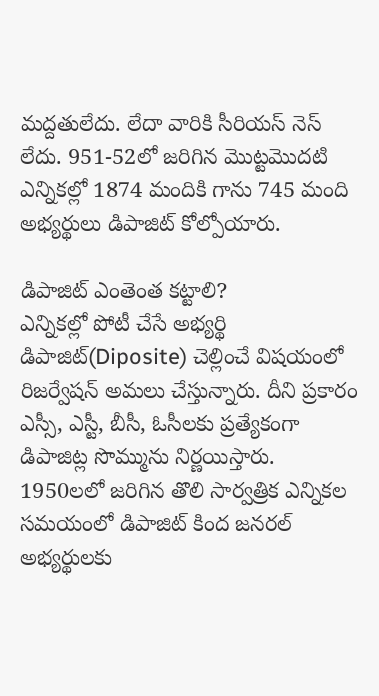మ‌ద్ద‌తులేదు. లేదా వారికి సీరియ‌స్ నెస్ లేదు. 951-52లో జరిగిన మొట్టమొదటి ఎన్నికల్లో 1874 మందికి గాను 745 మంది అభ్యర్థులు డిపాజిట్‌ కోల్పోయారు.

డిపాజిట్ ఎంతెంత క‌ట్టాలి?
ఎన్నిక‌ల్లో పోటీ చేసే అభ్య‌ర్థి డిపాజిట్(Diposite) చెల్లించే విష‌యంలో రిజ‌ర్వేష‌న్ అమ‌లు చేస్తున్నారు. దీని ప్ర‌కారం ఎస్సీ, ఎస్టీ, బీసీ, ఓసీల‌కు ప్ర‌త్యేకంగా డిపాజిట్ల సొమ్మును నిర్ణ‌యిస్తారు. 1950ల‌లో జ‌రిగిన తొలి సార్వత్రిక ఎన్నికల సమయంలో డిపాజిట్‌ కింద జనరల్‌ అభ్యర్థులకు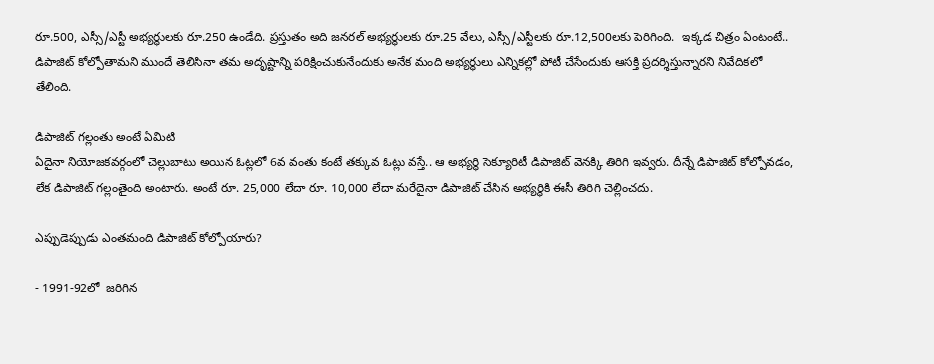రూ.500, ఎస్సీ/ఎస్టీ అభ్యర్థులకు రూ.250 ఉండేది. ప్రస్తుతం అది జనరల్‌ అభ్యర్థులకు రూ.25 వేలు, ఎస్సీ/ఎస్టీలకు రూ.12,500లకు పెరిగింది.  ఇక్క‌డ చిత్రం ఏంటంటే.. డిపాజిట్ కోల్పోతామని ముందే తెలిసినా తమ అదృష్టాన్ని పరిక్షించుకునేందుకు అనేక మంది అభ్యర్థులు ఎన్నికల్లో పోటీ చేసేందుకు ఆసక్తి ప్రదర్శిస్తున్నార‌ని నివేదికలో తేలింది.

డిపాజిట్ గల్లంతు అంటే ఏమిటి
ఏదైనా నియోజకవర్గంలో చెల్లుబాటు అయిన ఓట్లలో 6వ వంతు కంటే తక్కువ ఓట్లు వస్తే.. ఆ అభ్యర్థి సెక్యూరిటీ డిపాజిట్ వెనక్కి తిరిగి ఇవ్వరు. దీన్నే డిపాజిట్ కోల్పోవడం, లేక డిపాజిట్ గల్లంతైంది అంటారు. అంటే రూ. 25,000 లేదా రూ. 10,000 లేదా మరేదైనా డిపాజిట్ చేసిన అభ్యర్థికి ఈసీ తిరిగి చెల్లించదు.

ఎప్పుడెప్పుడు ఎంత‌మంది డిపాజిట్ కోల్పోయారు?

- 1991-92లో  జ‌రిగిన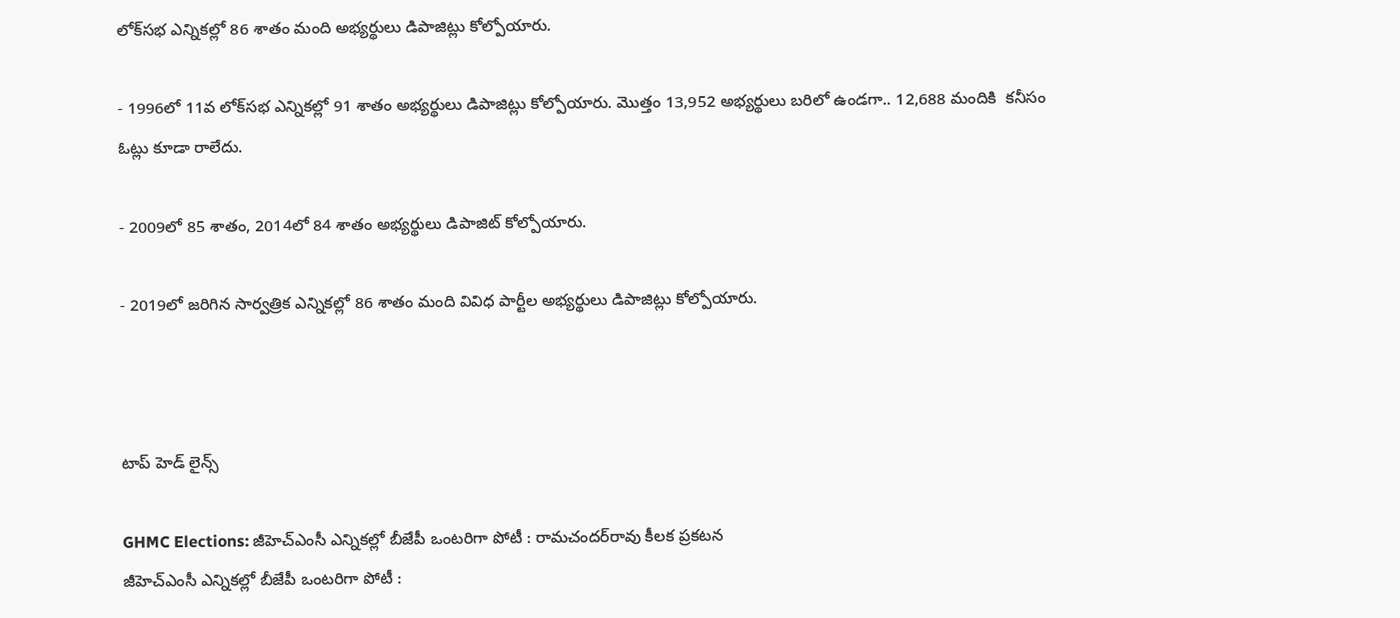లోక్‌స‌భ ఎన్నిక‌ల్లో 86 శాతం మంది అభ్యర్థులు డిపాజిట్లు కోల్పోయారు.

- 1996లో 11వ లోక్‌సభ ఎన్నికల్లో 91 శాతం అభ్యర్థులు డిపాజిట్లు కోల్పోయారు. మొత్తం 13,952 అభ్యర్థులు బరిలో ఉండగా.. 12,688 మందికి  క‌నీసం ఓట్లు కూడా రాలేదు.

- 2009లో 85 శాతం, 2014లో 84 శాతం అభ్యర్థులు డిపాజిట్‌ కోల్పోయారు.

- 2019లో జ‌రిగిన సార్వ‌త్రిక ఎన్నికల్లో 86 శాతం మంది వివిధ పార్టీల అభ్యర్థులు డిపాజిట్లు కోల్పోయారు.



టాప్ హెడ్ లైన్స్

GHMC Elections: జీహెచ్‌ఎంసీ ఎన్నికల్లో బీజేపీ ఒంటరిగా పోటీ : రామచందర్‌రావు కీలక ప్రకటన
జీహెచ్‌ఎంసీ ఎన్నికల్లో బీజేపీ ఒంటరిగా పోటీ :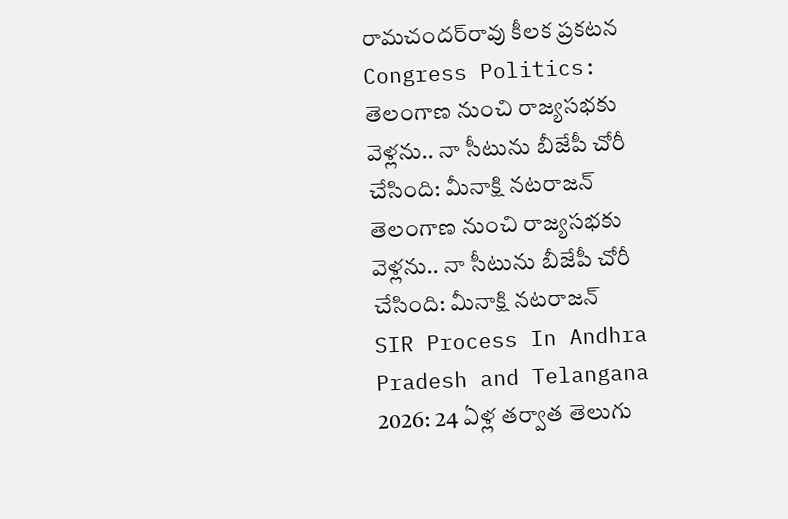రామచందర్‌రావు కీలక ప్రకటన
Congress Politics: తెలంగాణ నుంచి రాజ్యసభకు వెళ్లను.. నా సీటును బీజేపీ చోరీ చేసింది: మీనాక్షి నటరాజన్
తెలంగాణ నుంచి రాజ్యసభకు వెళ్లను.. నా సీటును బీజేపీ చోరీ చేసింది: మీనాక్షి నటరాజన్
SIR Process In Andhra Pradesh and Telangana 2026: 24 ఏళ్ల తర్వాత తెలుగు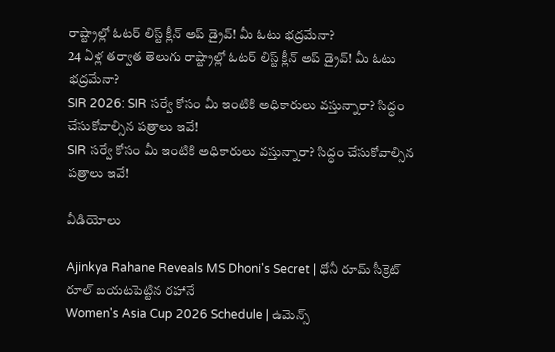రాష్ట్రాల్లో ఓటర్‌ లిస్ట్ క్లీన్‌ అప్ డ్రైవ్! మీ ఓటు భద్రమేనా?
24 ఏళ్ల తర్వాత తెలుగు రాష్ట్రాల్లో ఓటర్‌ లిస్ట్ క్లీన్‌ అప్ డ్రైవ్! మీ ఓటు భద్రమేనా?
SIR 2026: SIR సర్వే కోసం మీ ఇంటికి అధికారులు వస్తున్నారా? సిద్ధం చేసుకోవాల్సిన పత్రాలు ఇవే!
SIR సర్వే కోసం మీ ఇంటికి అధికారులు వస్తున్నారా? సిద్ధం చేసుకోవాల్సిన పత్రాలు ఇవే!

వీడియోలు

Ajinkya Rahane Reveals MS Dhoni's Secret | ధోనీ రూమ్ సీక్రెట్ రూల్ బయటపెట్టిన రహానే
Women's Asia Cup 2026 Schedule | ఉమెన్స్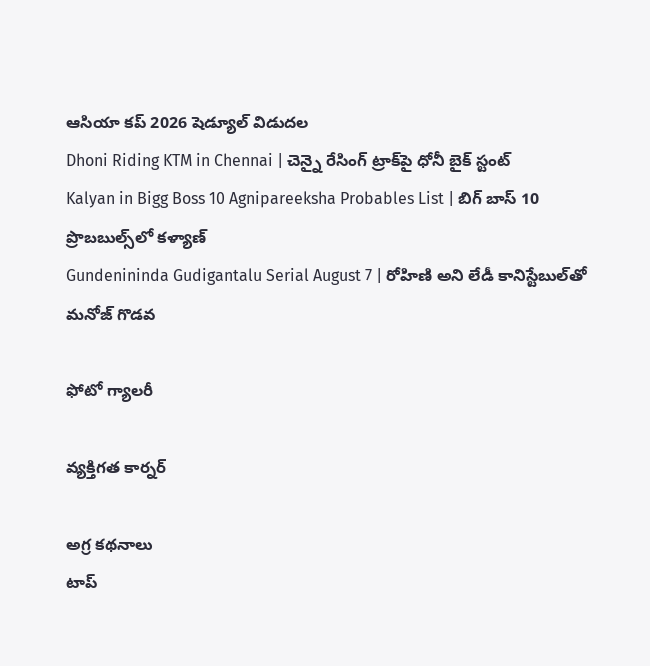ఆసియా కప్ 2026 షెడ్యూల్ విడుదల
Dhoni Riding KTM in Chennai | చెన్నై రేసింగ్ ట్రాక్‌పై ధోనీ బైక్ స్టంట్
Kalyan in Bigg Boss 10 Agnipareeksha Probables List | బిగ్ బాస్ 10 ప్రొబబుల్స్‌లో కళ్యాణ్
Gundenininda Gudigantalu Serial August 7 | రోహిణి అని లేడీ కానిస్టేబుల్‌తో మనోజ్ గొడవ

ఫోటో గ్యాలరీ

వ్యక్తిగత కార్నర్

అగ్ర కథనాలు
టాప్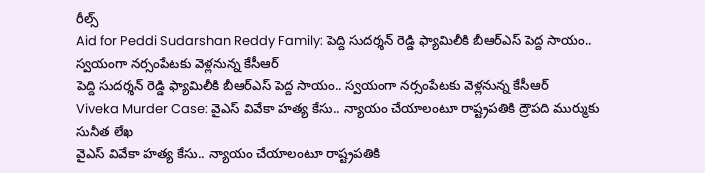రీల్స్
Aid for Peddi Sudarshan Reddy Family: పెద్ది సుదర్శన్ రెడ్డి ఫ్యామిలీకి బీఆర్ఎస్ పెద్ద సాయం.. స్వయంగా నర్సంపేటకు వెళ్లనున్న కేసీఆర్
పెద్ది సుదర్శన్ రెడ్డి ఫ్యామిలీకి బీఆర్ఎస్ పెద్ద సాయం.. స్వయంగా నర్సంపేటకు వెళ్లనున్న కేసీఆర్
Viveka Murder Case: వైఎస్ వివేకా హత్య కేసు.. న్యాయం చేయాలంటూ రాష్ట్రపతికి ద్రౌపది ముర్ముకు సునీత లేఖ
వైఎస్ వివేకా హత్య కేసు.. న్యాయం చేయాలంటూ రాష్ట్రపతికి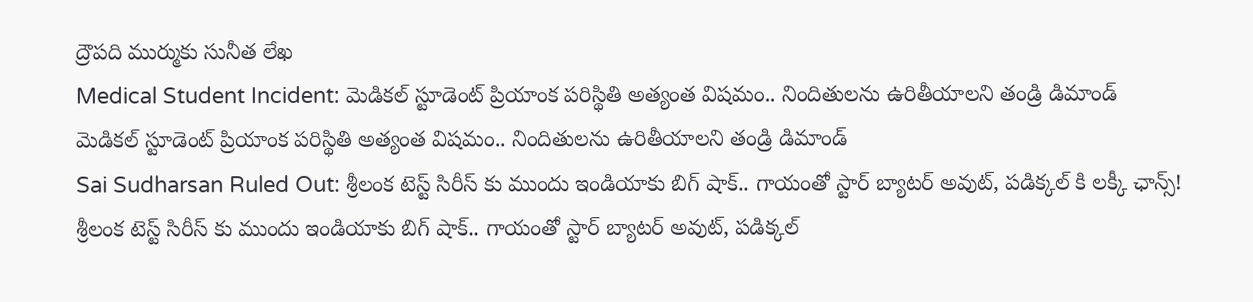ద్రౌపది ముర్ముకు సునీత లేఖ
Medical Student Incident: మెడికల్ స్టూడెంట్ ప్రియాంక పరిస్థితి అత్యంత విషమం.. నిందితులను ఉరితీయాలని తండ్రి డిమాండ్
మెడికల్ స్టూడెంట్ ప్రియాంక పరిస్థితి అత్యంత విషమం.. నిందితులను ఉరితీయాలని తండ్రి డిమాండ్
Sai Sudharsan Ruled Out: శ్రీలంక టెస్ట్ సిరీస్ కు ముందు ఇండియాకు బిగ్ షాక్.. గాయంతో స్టార్ బ్యాటర్ అవుట్, పడిక్కల్ కి లక్కీ ఛాన్స్!
శ్రీలంక టెస్ట్ సిరీస్ కు ముందు ఇండియాకు బిగ్ షాక్.. గాయంతో స్టార్ బ్యాటర్ అవుట్, పడిక్కల్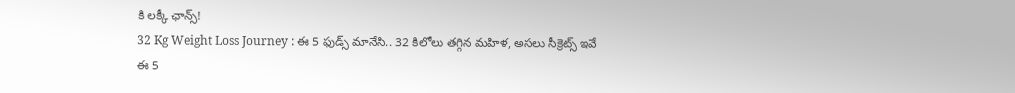కి లక్కీ ఛాన్స్!
32 Kg Weight Loss Journey : ఈ 5 ఫుడ్స్ మానేసి.. 32 కిలోలు తగ్గిన మహిళ, అసలు సీక్రెట్స్ ఇవే
ఈ 5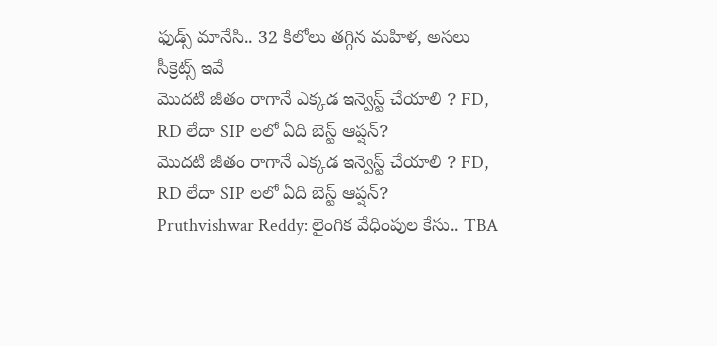ఫుడ్స్ మానేసి.. 32 కిలోలు తగ్గిన మహిళ, అసలు సీక్రెట్స్ ఇవే
మొదటి జీతం రాగానే ఎక్కడ ఇన్వెస్ట్ చేయాలి ? FD, RD లేదా SIP లలో ఏది బెస్ట్ ఆప్షన్?
మొదటి జీతం రాగానే ఎక్కడ ఇన్వెస్ట్ చేయాలి ? FD, RD లేదా SIP లలో ఏది బెస్ట్ ఆప్షన్?
Pruthvishwar Reddy: లైంగిక వేధింపుల కేసు.. TBA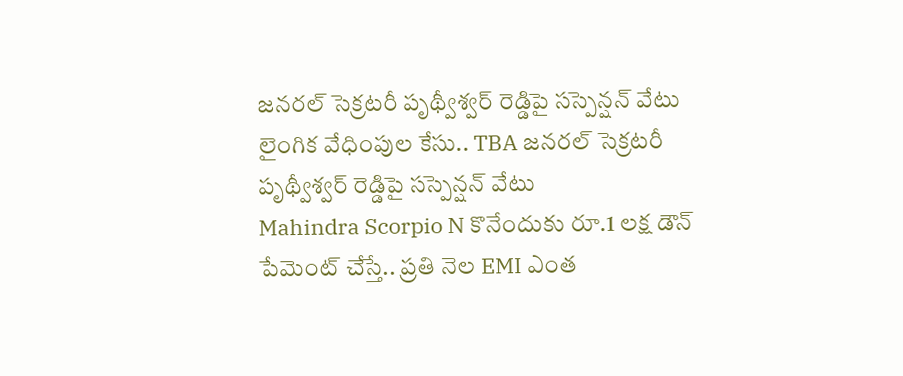జనరల్ సెక్రటరీ పృథ్వీశ్వర్ రెడ్డిపై సస్పెన్షన్ వేటు
లైంగిక వేధింపుల కేసు.. TBA జనరల్ సెక్రటరీ పృథ్వీశ్వర్ రెడ్డిపై సస్పెన్షన్ వేటు
Mahindra Scorpio N కొనేందుకు రూ.1 లక్ష డౌన్ పేమెంట్ చేస్తే.. ప్రతి నెల EMI ఎంత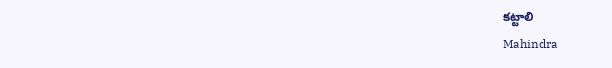కట్టాలి
Mahindra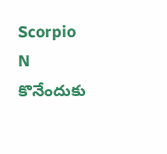Scorpio N కొనేందుకు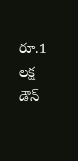రూ.1 లక్ష డౌన్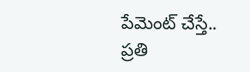పేమెంట్ చేస్తే.. ప్రతి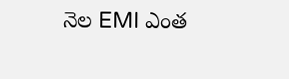నెల EMI ఎంత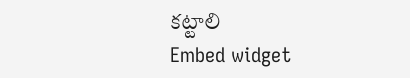కట్టాలి
Embed widget